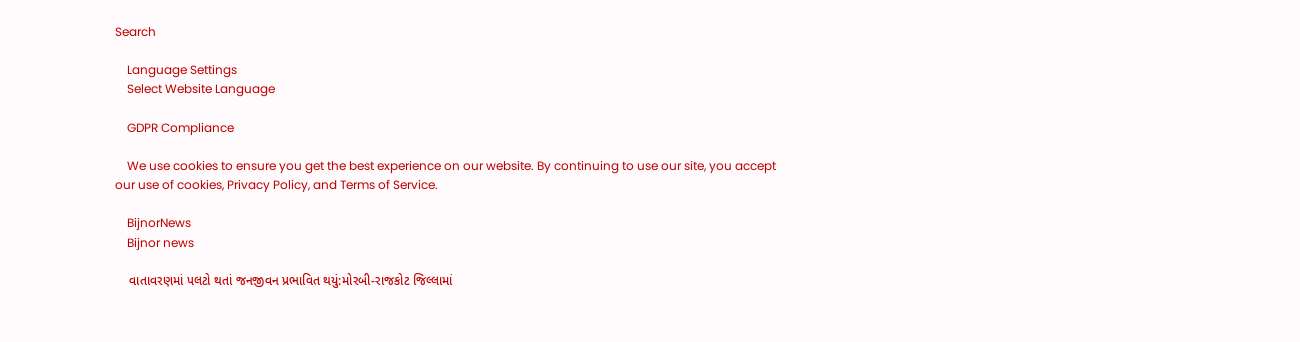Search

    Language Settings
    Select Website Language

    GDPR Compliance

    We use cookies to ensure you get the best experience on our website. By continuing to use our site, you accept our use of cookies, Privacy Policy, and Terms of Service.

    BijnorNews
    Bijnor news

    વાતાવરણમાં પલટો થતાં જનજીવન પ્રભાવિત થયું:મોરબી-રાજકોટ જિલ્લામાં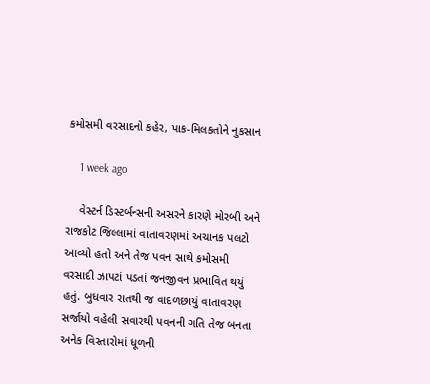કમોસમી વરસાદનો કહેર, પાક-મિલકતોને નુકસાન

    1 week ago

    વેસ્ટર્ન ડિસ્ટર્બન્સની અસરને કારણે મોરબી અને રાજકોટ જિલ્લામાં વાતાવરણમાં અચાનક પલટો આવ્યો હતો અને તેજ પવન સાથે કમોસમી વરસાદી ઝાપટાં પડતાં જનજીવન પ્રભાવિત થયું હતું. બુધવાર રાતથી જ વાદળછાયું વાતાવરણ સર્જાયો વહેલી સવારથી પવનની ગતિ તેજ બનતા અનેક વિસ્તારોમાં ધૂળની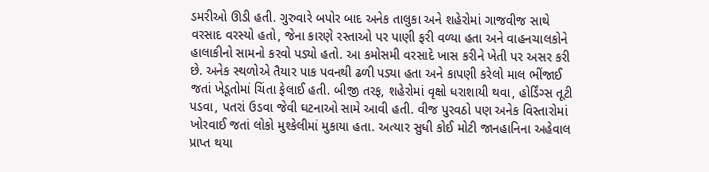ડમરીઓ ઊડી હતી. ગુરુવારે બપોર બાદ અનેક તાલુકા અને શહેરોમાં ગાજવીજ સાથે વરસાદ વરસ્યો હતો, જેના કારણે રસ્તાઓ પર પાણી ફરી વળ્યા હતા અને વાહનચાલકોને હાલાકીનો સામનો કરવો પડ્યો હતો. આ કમોસમી વરસાદે ખાસ કરીને ખેતી પર અસર કરી છે. અનેક સ્થળોએ તૈયાર પાક પવનથી ઢળી પડ્યા હતા અને કાપણી કરેલો માલ ભીંજાઈ જતાં ખેડૂતોમાં ચિંતા ફેલાઈ હતી. બીજી તરફ, શહેરોમાં વૃક્ષો ધરાશાયી થવા, હોર્ડિંગ્સ તૂટી પડવા, પતરાં ઉડવા જેવી ઘટનાઓ સામે આવી હતી. વીજ પુરવઠો પણ અનેક વિસ્તારોમાં ખોરવાઈ જતાં લોકો મુશ્કેલીમાં મુકાયા હતા. અત્યાર સુધી કોઈ મોટી જાનહાનિના અહેવાલ પ્રાપ્ત થયા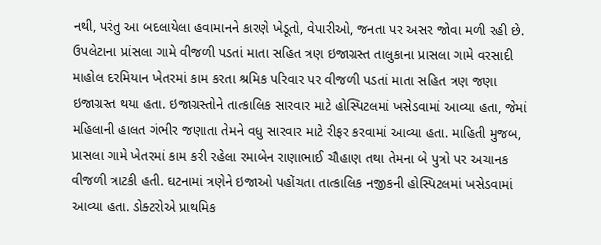નથી, પરંતુ આ બદલાયેલા હવામાનને કારણે ખેડૂતો, વેપારીઓ, જનતા પર અસર જોવા મળી રહી છે. ઉપલેટાના પ્રાંસલા ગામે વીજળી પડતાં માતા સહિત ત્રણ ઇજાગ્રસ્ત તાલુકાના પ્રાસલા ગામે વરસાદી માહોલ દરમિયાન ખેતરમાં કામ કરતા શ્રમિક પરિવાર પર વીજળી પડતાં માતા સહિત ત્રણ જણા ઇજાગ્રસ્ત થયા હતા. ઇજાગ્રસ્તોને તાત્કાલિક સારવાર માટે હોસ્પિટલમાં ખસેડવામાં આવ્યા હતા, જેમાં મહિલાની હાલત ગંભીર જણાતા તેમને વધુ સારવાર માટે રીફર કરવામાં આવ્યા હતા. માહિતી મુજબ, પ્રાસલા ગામે ખેતરમાં કામ કરી રહેલા રમાબેન રાણાભાઈ ચૌહાણ તથા તેમના બે પુત્રો પર અચાનક વીજળી ત્રાટકી હતી. ઘટનામાં ત્રણેને ઇજાઓ પહોંચતા તાત્કાલિક નજીકની હોસ્પિટલમાં ખસેડવામાં આવ્યા હતા. ડોક્ટરોએ પ્રાથમિક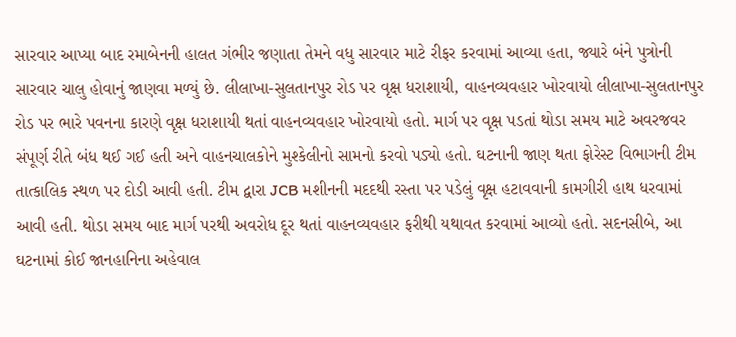સારવાર આપ્યા બાદ રમાબેનની હાલત ગંભીર જણાતા તેમને વધુ સારવાર માટે રીફર કરવામાં આવ્યા હતા, જ્યારે બંને પુત્રોની સારવાર ચાલુ હોવાનું જાણવા મળ્યું છે. લીલાખા-સુલતાનપુર રોડ પર વૃક્ષ ધરાશાયી, વાહનવ્યવહાર ખોરવાયો લીલાખા-સુલતાનપુર રોડ પર ભારે પવનના કારણે વૃક્ષ ધરાશાયી થતાં વાહનવ્યવહાર ખોરવાયો હતો. માર્ગ પર વૃક્ષ પડતાં થોડા સમય માટે અવરજવર સંપૂર્ણ રીતે બંધ થઈ ગઈ હતી અને વાહનચાલકોને મુશ્કેલીનો સામનો કરવો પડ્યો હતો. ઘટનાની જાણ થતા ફોરેસ્ટ વિભાગની ટીમ તાત્કાલિક સ્થળ પર દોડી આવી હતી. ટીમ દ્વારા JCB મશીનની મદદથી રસ્તા પર પડેલું વૃક્ષ હટાવવાની કામગીરી હાથ ધરવામાં આવી હતી. થોડા સમય બાદ માર્ગ પરથી અવરોધ દૂર થતાં વાહનવ્યવહાર ફરીથી યથાવત કરવામાં આવ્યો હતો. સદનસીબે, આ ઘટનામાં કોઈ જાનહાનિના અહેવાલ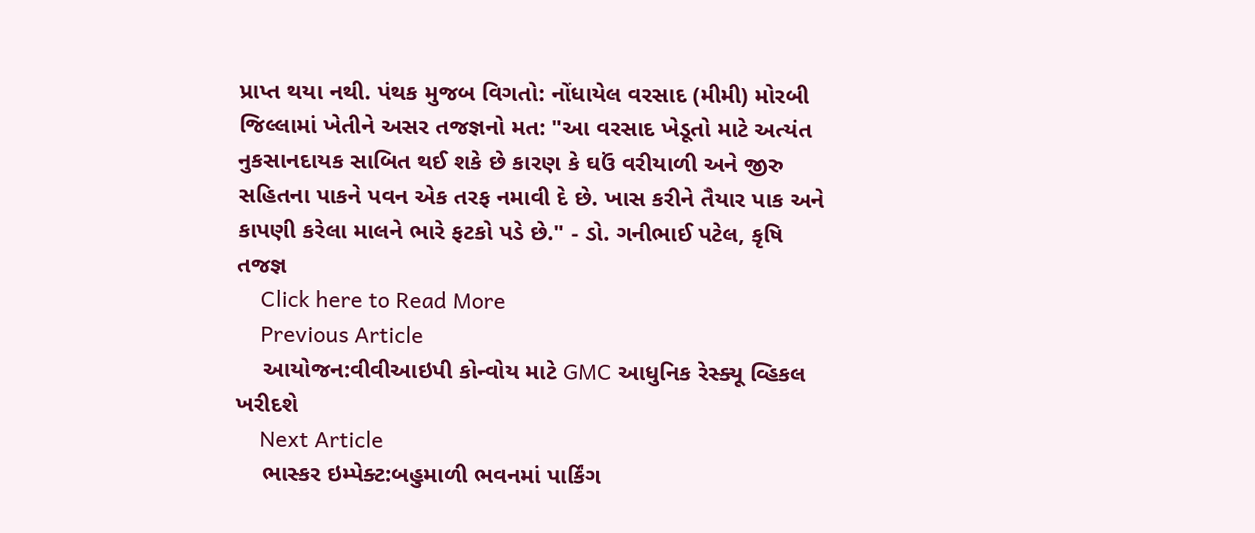પ્રાપ્ત થયા નથી. પંથક મુજબ વિગતો: નોંધાયેલ વરસાદ (મીમી) મોરબી જિલ્લામાં ખેતીને અસર તજજ્ઞનો મત: "આ વરસાદ ખેડૂતો માટે અત્યંત નુકસાનદાયક સાબિત થઈ શકે છે કારણ કે ઘઉં વરીયાળી અને જીરુ સહિતના પાકને પવન એક તરફ નમાવી દે છે. ખાસ કરીને તૈયાર પાક અને કાપણી કરેલા માલને ભારે ફટકો પડે છે." - ડો. ગનીભાઈ પટેલ, કૃષિ તજજ્ઞ
    Click here to Read More
    Previous Article
    આયોજન:વીવીઆઇપી કોન્વોય માટે GMC આધુનિક રેસ્ક્યૂ વ્હિકલ ખરીદશે
    Next Article
    ભાસ્કર ઇમ્પેક્ટ:બહુમાળી ભવનમાં પાર્કિંગ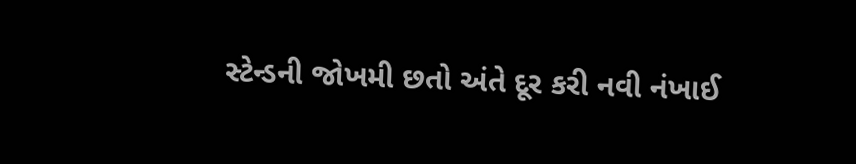સ્ટેન્ડની જોખમી છતો અંતે દૂર કરી નવી નંખાઈ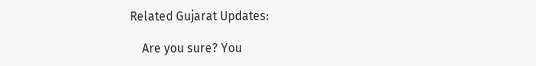Related Gujarat Updates:

    Are you sure? You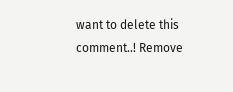want to delete this comment..! Remove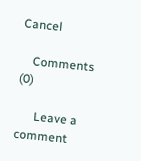Cancel

    Comments (0)

      Leave a comment